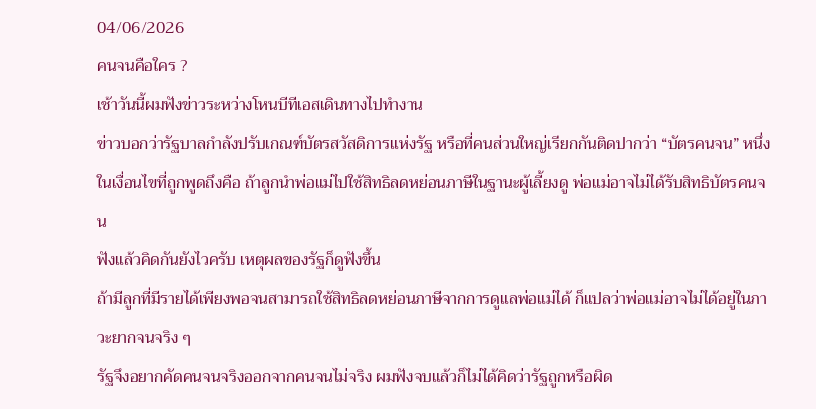04/06/2026
คนจนคือใคร ?
เช้าวันนี้ผมฟังข่าวระหว่างโหนบีทีเอสเดินทางไปทำงาน
ข่าวบอกว่ารัฐบาลกำลังปรับเกณฑ์บัตรสวัสดิการแห่งรัฐ หรือที่คนส่วนใหญ่เรียกกันติดปากว่า “บัตรคนจน” หนึ่งในเงื่อนไขที่ถูกพูดถึงคือ ถ้าลูกนำพ่อแม่ไปใช้สิทธิลดหย่อนภาษีในฐานะผู้เลี้ยงดู พ่อแม่อาจไม่ได้รับสิทธิบัตรคนจน
ฟังแล้วคิดกันยังไวครับ เหตุผลของรัฐก็ดูฟังขึ้น
ถ้ามีลูกที่มีรายได้เพียงพอจนสามารถใช้สิทธิลดหย่อนภาษีจากการดูแลพ่อแม่ได้ ก็แปลว่าพ่อแม่อาจไม่ได้อยู่ในภาวะยากจนจริง ๆ
รัฐจึงอยากคัดคนจนจริงออกจากคนจนไม่จริง ผมฟังจบแล้วก็ไม่ได้คิดว่ารัฐถูกหรือผิด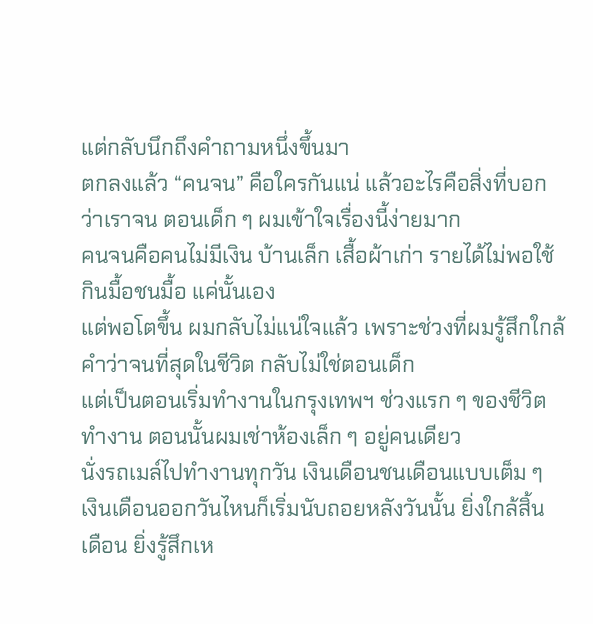แต่กลับนึกถึงคำถามหนึ่งขึ้นมา
ตกลงแล้ว “คนจน” คือใครกันแน่ แล้วอะไรคือสิ่งที่บอกว่าเราจน ตอนเด็ก ๆ ผมเข้าใจเรื่องนี้ง่ายมาก
คนจนคือคนไม่มีเงิน บ้านเล็ก เสื้อผ้าเก่า รายได้ไม่พอใช้ กินมื้อชนมื้อ แค่นั้นเอง
แต่พอโตขึ้น ผมกลับไม่แน่ใจแล้ว เพราะช่วงที่ผมรู้สึกใกล้คำว่าจนที่สุดในชีวิต กลับไม่ใช่ตอนเด็ก
แต่เป็นตอนเริ่มทำงานในกรุงเทพฯ ช่วงแรก ๆ ของชีวิตทำงาน ตอนนั้นผมเช่าห้องเล็ก ๆ อยู่คนเดียว
นั่งรถเมล์ไปทำงานทุกวัน เงินเดือนชนเดือนแบบเต็ม ๆ เงินเดือนออกวันไหนก็เริ่มนับถอยหลังวันนั้น ยิ่งใกล้สิ้นเดือน ยิ่งรู้สึกเห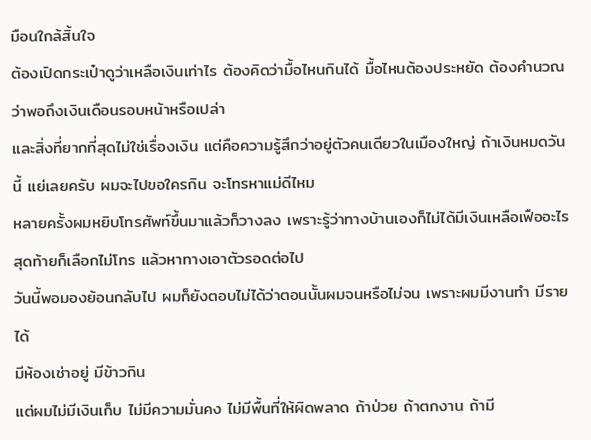มือนใกล้สิ้นใจ
ต้องเปิดกระเป๋าดูว่าเหลือเงินเท่าไร ต้องคิดว่ามื้อไหนกินได้ มื้อไหนต้องประหยัด ต้องคำนวณว่าพอถึงเงินเดือนรอบหน้าหรือเปล่า
และสิ่งที่ยากที่สุดไม่ใช่เรื่องเงิน แต่คือความรู้สึกว่าอยู่ตัวคนเดียวในเมืองใหญ่ ถ้าเงินหมดวันนี้ แย่เลยครับ ผมจะไปขอใครกิน จะโทรหาแม่ดีไหม
หลายครั้งผมหยิบโทรศัพท์ขึ้นมาแล้วก็วางลง เพราะรู้ว่าทางบ้านเองก็ไม่ได้มีเงินเหลือเฟืออะไร สุดท้ายก็เลือกไม่โทร แล้วหาทางเอาตัวรอดต่อไป
วันนี้พอมองย้อนกลับไป ผมก็ยังตอบไม่ได้ว่าตอนนั้นผมจนหรือไม่จน เพราะผมมีงานทำ มีรายได้
มีห้องเช่าอยู่ มีข้าวกิน
แต่ผมไม่มีเงินเก็บ ไม่มีความมั่นคง ไม่มีพื้นที่ให้ผิดพลาด ถ้าป่วย ถ้าตกงาน ถ้ามี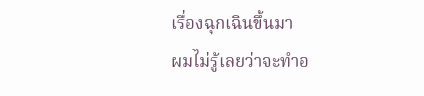เรื่องฉุกเฉินขึ้นมา
ผมไม่รู้เลยว่าจะทำอ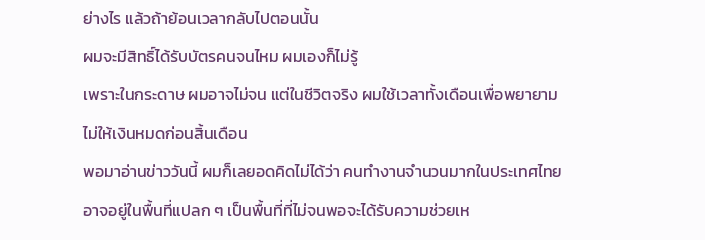ย่างไร แล้วถ้าย้อนเวลากลับไปตอนนั้น
ผมจะมีสิทธิ์ได้รับบัตรคนจนไหม ผมเองก็ไม่รู้
เพราะในกระดาษ ผมอาจไม่จน แต่ในชีวิตจริง ผมใช้เวลาทั้งเดือนเพื่อพยายามไม่ให้เงินหมดก่อนสิ้นเดือน
พอมาอ่านข่าววันนี้ ผมก็เลยอดคิดไม่ได้ว่า คนทำงานจำนวนมากในประเทศไทยอาจอยู่ในพื้นที่แปลก ๆ เป็นพื้นที่ที่ไม่จนพอจะได้รับความช่วยเห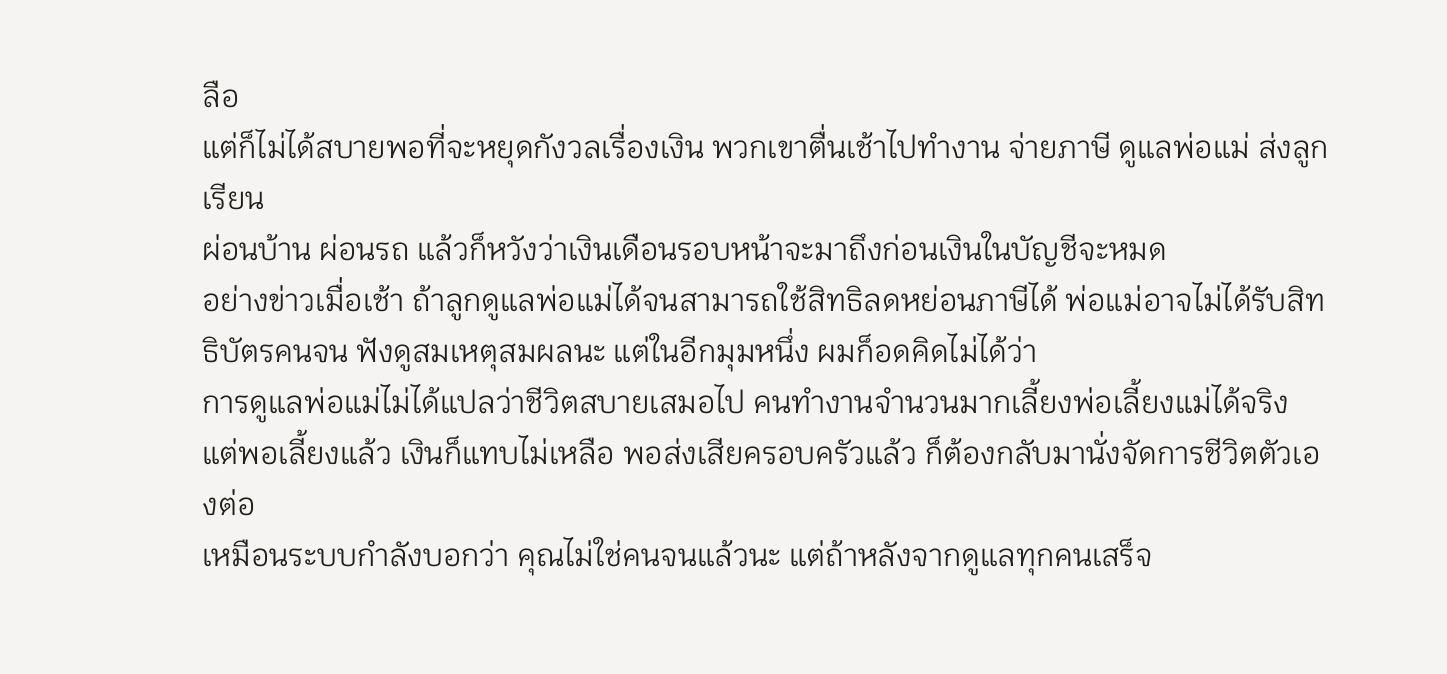ลือ
แต่ก็ไม่ได้สบายพอที่จะหยุดกังวลเรื่องเงิน พวกเขาตื่นเช้าไปทำงาน จ่ายภาษี ดูแลพ่อแม่ ส่งลูกเรียน
ผ่อนบ้าน ผ่อนรถ แล้วก็หวังว่าเงินเดือนรอบหน้าจะมาถึงก่อนเงินในบัญชีจะหมด
อย่างข่าวเมื่อเช้า ถ้าลูกดูแลพ่อแม่ได้จนสามารถใช้สิทธิลดหย่อนภาษีได้ พ่อแม่อาจไม่ได้รับสิทธิบัตรคนจน ฟังดูสมเหตุสมผลนะ แต่ในอีกมุมหนึ่ง ผมก็อดคิดไม่ได้ว่า
การดูแลพ่อแม่ไม่ได้แปลว่าชีวิตสบายเสมอไป คนทำงานจำนวนมากเลี้ยงพ่อเลี้ยงแม่ได้จริง แต่พอเลี้ยงแล้ว เงินก็แทบไม่เหลือ พอส่งเสียครอบครัวแล้ว ก็ต้องกลับมานั่งจัดการชีวิตตัวเองต่อ
เหมือนระบบกำลังบอกว่า คุณไม่ใช่คนจนแล้วนะ แต่ถ้าหลังจากดูแลทุกคนเสร็จ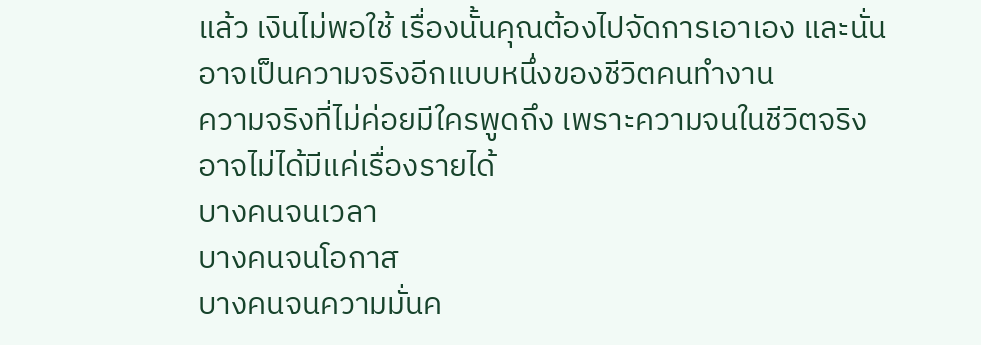แล้ว เงินไม่พอใช้ เรื่องนั้นคุณต้องไปจัดการเอาเอง และนั่นอาจเป็นความจริงอีกแบบหนึ่งของชีวิตคนทำงาน
ความจริงที่ไม่ค่อยมีใครพูดถึง เพราะความจนในชีวิตจริงอาจไม่ได้มีแค่เรื่องรายได้
บางคนจนเวลา
บางคนจนโอกาส
บางคนจนความมั่นค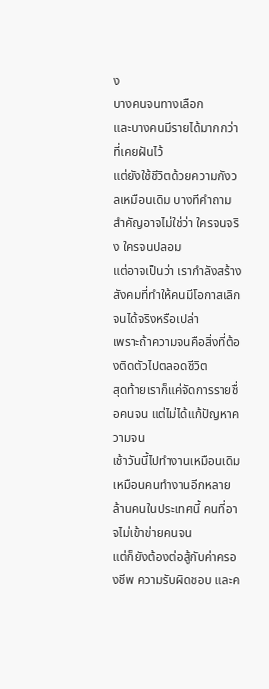ง
บางคนจนทางเลือก
และบางคนมีรายได้มากกว่าที่เคยฝันไว้
แต่ยังใช้ชีวิตด้วยความกังวลเหมือนเดิม บางทีคำถามสำคัญอาจไม่ใช่ว่า ใครจนจริง ใครจนปลอม
แต่อาจเป็นว่า เรากำลังสร้างสังคมที่ทำให้คนมีโอกาสเลิกจนได้จริงหรือเปล่า
เพราะถ้าความจนคือสิ่งที่ต้องติดตัวไปตลอดชีวิต
สุดท้ายเราก็แค่จัดการรายชื่อคนจน แต่ไม่ได้แก้ปัญหาความจน
เช้าวันนี้ไปทำงานเหมือนเดิม เหมือนคนทำงานอีกหลายล้านคนในประเทศนี้ คนที่อาจไม่เข้าข่ายคนจน
แต่ก็ยังต้องต่อสู้กับค่าครองชีพ ความรับผิดชอบ และค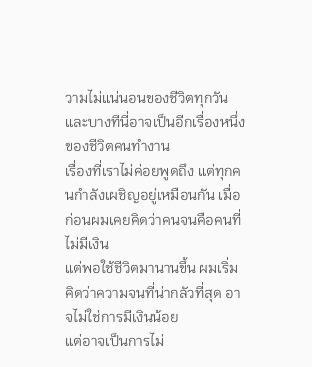วามไม่แน่นอนของชีวิตทุกวัน และบางทีนี่อาจเป็นอีกเรื่องหนึ่งของชีวิตคนทำงาน
เรื่องที่เราไม่ค่อยพูดถึง แต่ทุกคนกำลังเผชิญอยู่เหมือนกัน เมื่อก่อนผมเคยคิดว่าคนจนคือคนที่ไม่มีเงิน
แต่พอใช้ชีวิตมานานขึ้น ผมเริ่มคิดว่าความจนที่น่ากลัวที่สุด อาจไม่ใช่การมีเงินน้อย
แต่อาจเป็นการไม่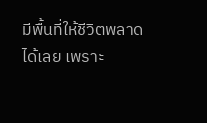มีพื้นที่ให้ชีวิตพลาดได้เลย เพราะ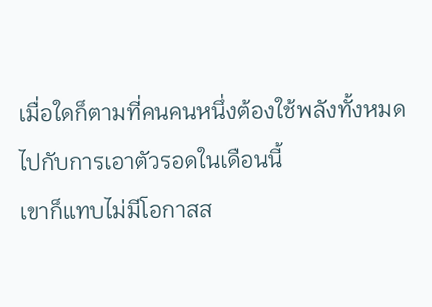เมื่อใดก็ตามที่คนคนหนึ่งต้องใช้พลังทั้งหมดไปกับการเอาตัวรอดในเดือนนี้
เขาก็แทบไม่มีโอกาสส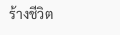ร้างชีวิต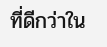ที่ดีกว่าใน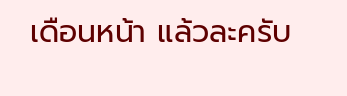เดือนหน้า แล้วละครับ